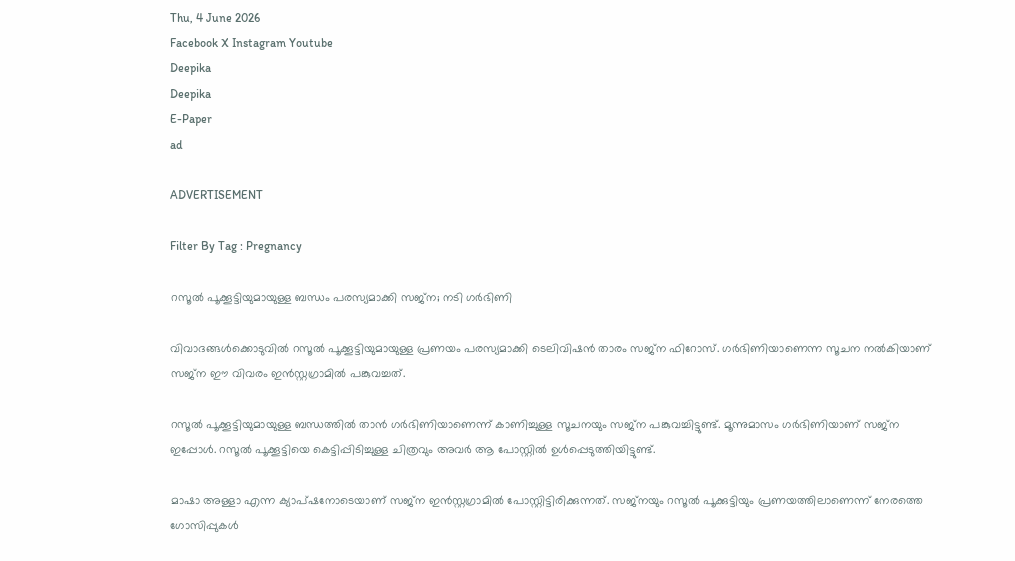Thu, 4 June 2026
Facebook X Instagram Youtube
Deepika
Deepika
E-Paper
ad

ADVERTISEMENT

Filter By Tag : Pregnancy

റസൂൽ പൂക്കൂട്ടിയുമായുള്ള ബന്ധം പരസ്യമാക്കി സജ്ന; നടി ഗർഭിണി

വിവാദങ്ങൾക്കൊടുവിൽ റസൂൽ പൂക്കൂട്ടിയുമായുള്ള പ്രണയം പരസ്യമാക്കി ടെലിവിഷൻ താരം സജ്ന ഫിറോസ്. ഗർഭിണിയാണെന്ന സൂചന നൽകിയാണ് സജ്ന ഈ വിവരം ഇൻസ്റ്റഗ്രാമിൽ പങ്കുവച്ചത്.

റസൂൽ പൂക്കൂട്ടിയുമായുള്ള ബന്ധത്തിൽ താൻ ഗർഭിണിയാണെന്ന് കാണിച്ചുള്ള സൂചനയും സജ്ന പങ്കുവച്ചിട്ടുണ്ട്. മൂന്നുമാസം ഗർഭിണിയാണ് സജ്ന ഇപ്പോൾ. റസൂൽ പൂക്കൂട്ടിയെ കെട്ടിപ്പിടിച്ചുള്ള ചിത്രവും അവർ ആ പോസ്റ്റിൽ ഉൾപ്പെടുത്തിയിട്ടുണ്ട്.

മാഷാ അള്ളാ എന്ന ക്യാപ്ഷനോടെയാണ് സജ്‌ന ഇൻസ്റ്റഗ്രാമിൽ പോസ്റ്റിട്ടിരിക്കുന്നത്. സജ്‌നയും റസൂൽ പൂക്കുട്ടിയും പ്രണയത്തിലാണെന്ന് നേരത്തെ ഗോസിപ്പുകൾ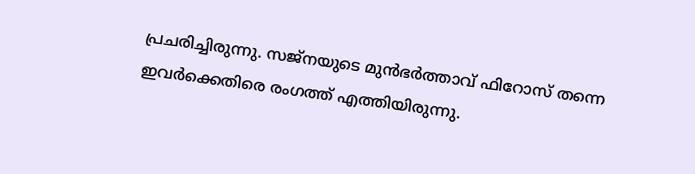പ്രചരിച്ചിരുന്നു. സജ്നയുടെ മുൻഭർത്താവ് ഫിറോസ് തന്നെ ഇവർക്കെതിരെ രംഗത്ത് എത്തിയിരുന്നു.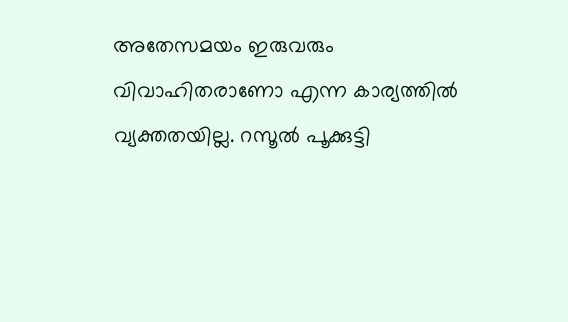അതേസമയം ഇരുവരും വിവാഹിതരാണോ എന്ന കാര്യത്തിൽ വ്യക്തതയില്ല. റസൂൽ പൂക്കുട്ടി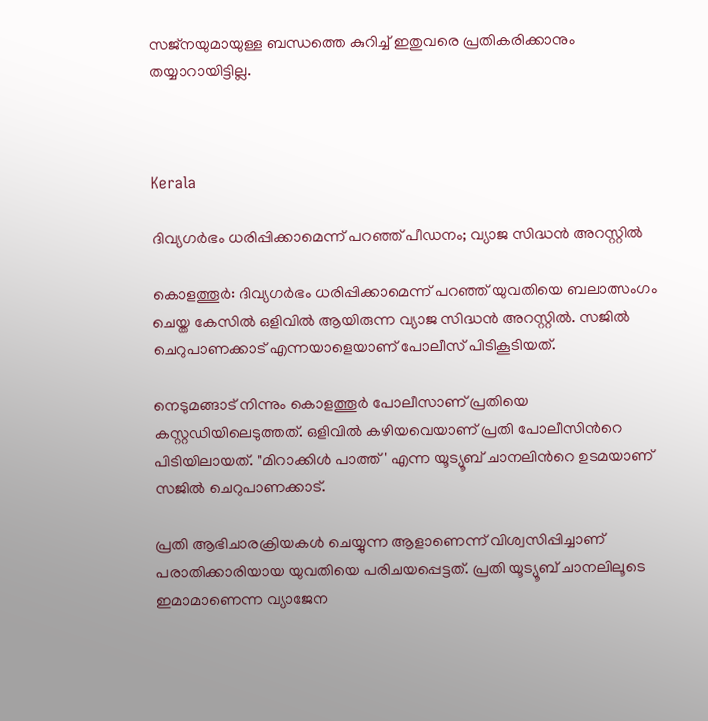സജ്‌നയുമായുള്ള ബന്ധത്തെ കുറിച്ച് ഇതുവരെ പ്രതികരിക്കാനും തയ്യാറായിട്ടില്ല.



Kerala

ദിവ്യഗർഭം ധരിപ്പിക്കാമെന്ന് പറഞ്ഞ് പീഡനം; വ്യാജ സിദ്ധൻ അറസ്റ്റിൽ

കൊളത്തൂർ: ദിവ്യഗർഭം ധരിപ്പിക്കാമെന്ന് പറഞ്ഞ് യുവതിയെ ബലാത്സംഗം ചെയ്ത കേസിൽ ഒളിവിൽ ആയിരുന്ന വ്യാജ സിദ്ധൻ അറസ്റ്റിൽ. സജില്‍ ചെറുപാണക്കാട് എന്നയാളെയാണ് പോലീസ് പിടികൂടിയത്.

നെടുമങ്ങാട് നിന്നും കൊളത്തൂര്‍ പോലീസാണ് പ്രതിയെ കസ്റ്റഡിയിലെടുത്തത്. ഒളിവില്‍ കഴിയവെയാണ് പ്രതി പോലീസിന്‍റെ പിടിയിലായത്. "മിറാക്കിള്‍ പാത്ത്' എന്ന യൂട്യൂബ് ചാനലിന്‍റെ ഉടമയാണ് സജില്‍ ചെറുപാണക്കാട്.

പ്രതി ആഭിചാരക്രിയകള്‍ ചെയ്യുന്ന ആളാണെന്ന് വിശ്വസിപ്പിച്ചാണ് പരാതിക്കാരിയായ യുവതിയെ പരിചയപ്പെട്ടത്. പ്രതി യൂട്യൂബ് ചാനലിലൂടെ ഇമാമാണെന്ന വ്യാജേന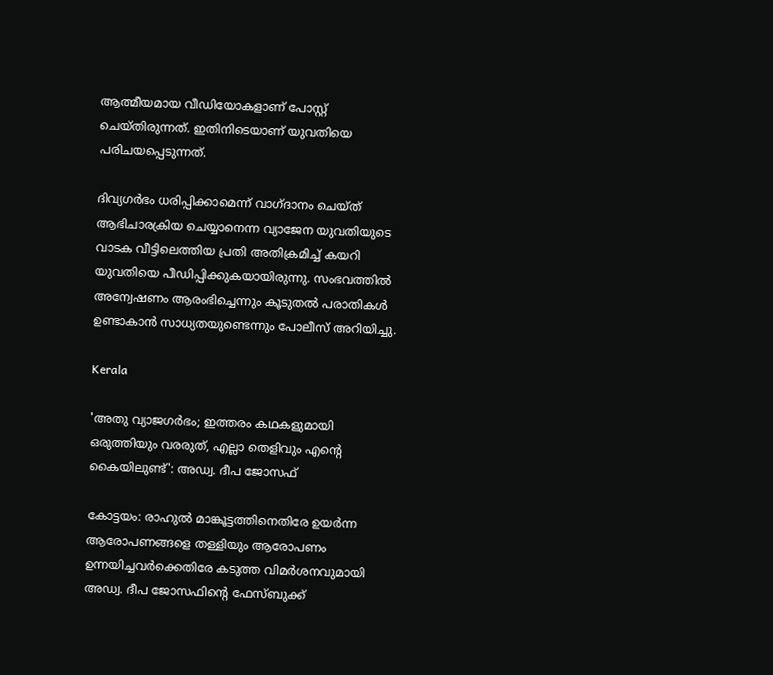ആത്മീയമായ വീഡിയോകളാണ് പോസ്റ്റ് ചെയ്തിരുന്നത്. ഇതിനിടെയാണ് യുവതിയെ പരിചയപ്പെടുന്നത്.

ദിവ്യഗര്‍ഭം ധരിപ്പിക്കാമെന്ന് വാഗ്ദാനം ചെയ്ത് ആഭിചാരക്രിയ ചെയ്യാനെന്ന വ്യാജേന യുവതിയുടെ വാടക വീട്ടിലെത്തിയ പ്രതി അതിക്രമിച്ച് കയറി യുവതിയെ പീഡിപ്പിക്കുകയായിരുന്നു. സംഭവത്തിൽ അന്വേഷണം ആരംഭിച്ചെന്നും കൂടുതൽ പരാതികൾ ഉണ്ടാകാൻ സാധ്യതയുണ്ടെന്നും പോലീസ് അറിയിച്ചു.

Kerala

'അതു വ്യാജഗർഭം; ഇത്തരം കഥകളുമായി ഒരുത്തിയും വരരുത്, എല്ലാ തെളിവും എന്‍റെ കൈയിലുണ്ട്': അഡ്വ. ദീപ ജോസഫ്

കോട്ടയം: രാഹുൽ മാങ്കൂട്ടത്തിനെതിരേ ഉയർന്ന ആരോപണങ്ങളെ തള്ളിയും ആരോപണം ഉന്നയിച്ചവർക്കെതിരേ കടുത്ത വിമർശനവുമായി അഡ്വ. ദീപ ജോസഫിന്‍റെ ഫേസ്ബുക്ക്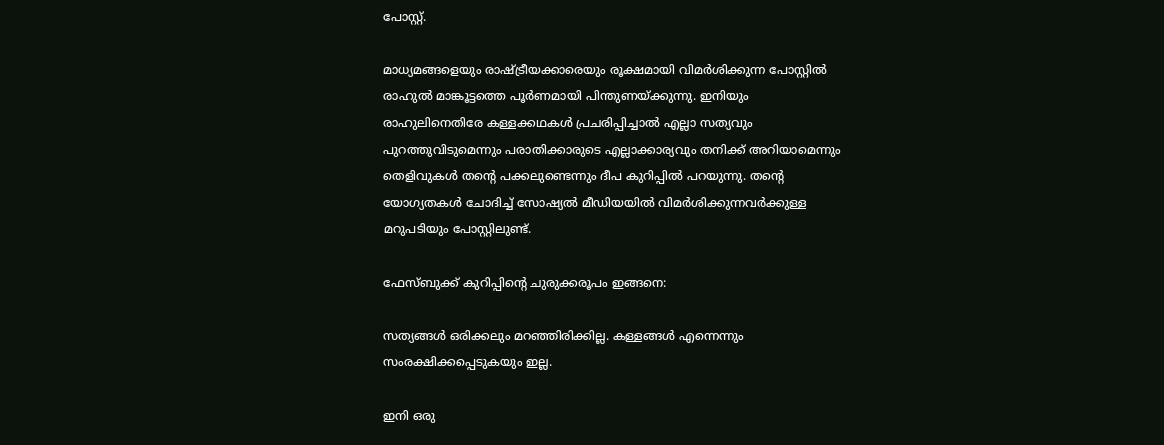പോസ്റ്റ്.

മാധ്യമങ്ങളെയും രാഷ്‌ട്രീയക്കാരെയും രൂക്ഷമായി വിമർശിക്കുന്ന പോസ്റ്റിൽ രാഹുൽ മാങ്കൂട്ടത്തെ പൂർണമായി പിന്തുണയ്ക്കുന്നു. ഇനിയും രാഹുലിനെതിരേ കള്ളക്കഥകൾ പ്രചരിപ്പിച്ചാൽ എല്ലാ സത്യവും പുറത്തുവിടുമെന്നും പരാതിക്കാരുടെ എല്ലാക്കാര്യവും തനിക്ക് അറിയാമെന്നും തെളിവുകൾ തന്‍റെ പക്കലുണ്ടെന്നും ദീപ കുറിപ്പിൽ പറയുന്നു. തന്‍റെ യോഗ്യതകൾ ചോദിച്ച് സോഷ്യൽ മീഡിയയിൽ വിമർശിക്കുന്നവർക്കുള്ള മറുപടിയും പോസ്റ്റിലുണ്ട്.

ഫേസ്ബുക്ക് കുറിപ്പിന്‍റെ ചുരുക്കരൂപം ഇങ്ങനെ:

സത്യങ്ങൾ ഒരിക്കലും മറഞ്ഞിരിക്കില്ല. കള്ളങ്ങൾ എന്നെന്നും സംരക്ഷിക്കപ്പെടുകയും ഇല്ല.

ഇനി ഒരു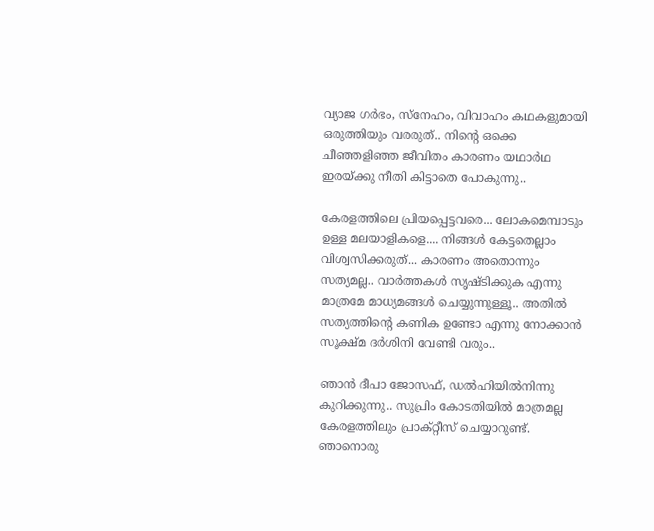വ്യാജ ഗർഭം, സ്നേഹം, വിവാഹം കഥകളുമായി ഒരുത്തിയും വരരുത്.. നിന്‍റെ ഒക്കെ ചീഞ്ഞളിഞ്ഞ ജീവിതം കാരണം യഥാർഥ ഇരയ്ക്കു നീതി കിട്ടാതെ പോകുന്നു..

കേരളത്തിലെ പ്രിയപ്പെട്ടവരെ... ലോകമെമ്പാടും ഉള്ള മലയാളികളെ.... നിങ്ങൾ കേട്ടതെല്ലാം വിശ്വസിക്കരുത്... കാരണം അതൊന്നും സത്യമല്ല.. വാർത്തകൾ സൃഷ്ടിക്കുക എന്നു മാത്രമേ മാധ്യമങ്ങൾ ചെയ്യുന്നുള്ളൂ.. അതിൽ സത്യത്തിന്‍റെ കണിക ഉണ്ടോ എന്നു നോക്കാൻ സൂക്ഷ്മ ദർശിനി വേണ്ടി വരും..

ഞാൻ ദീപാ ജോസഫ്, ഡൽഹിയിൽനിന്നു കുറിക്കുന്നു.. സുപ്രിം കോടതിയിൽ മാത്രമല്ല കേരളത്തിലും പ്രാക്റ്റീസ് ചെയ്യാറുണ്ട്. ഞാനൊരു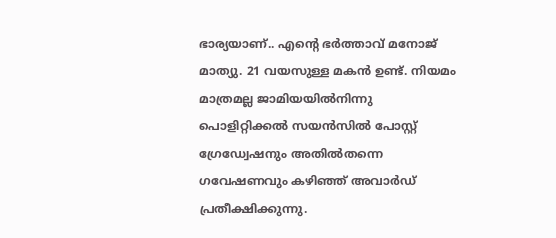ഭാര്യയാണ്.. എന്റെ ഭർത്താവ് മനോജ്‌ മാത്യു. 21 വയസുള്ള മകൻ ഉണ്ട്. നിയമം മാത്രമല്ല ജാമിയയിൽനിന്നു പൊളിറ്റിക്കൽ സയൻസിൽ പോസ്റ്റ്‌ ഗ്രേഡ്വേഷനും അതിൽതന്നെ ഗവേഷണവും കഴിഞ്ഞ് അവാർഡ് പ്രതീക്ഷിക്കുന്നു.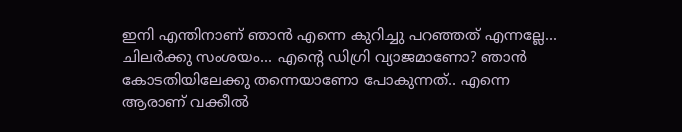ഇനി എന്തിനാണ് ഞാൻ എന്നെ കുറിച്ചു പറഞ്ഞത് എന്നല്ലേ... ചിലർക്കു സംശയം... എന്‍റെ ഡിഗ്രി വ്യാജമാണോ? ഞാൻ കോടതിയിലേക്കു തന്നെയാണോ പോകുന്നത്.. എന്നെ ആരാണ് വക്കീൽ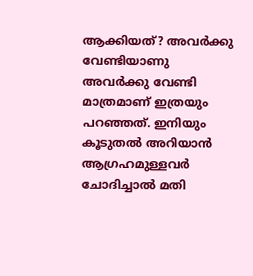ആക്കിയത്? അവർക്കു വേണ്ടിയാണു അവർക്കു വേണ്ടി മാത്രമാണ് ഇത്രയും പറഞ്ഞത്. ഇനിയും കൂടുതൽ അറിയാൻ ആഗ്രഹമുള്ളവർ ചോദിച്ചാൽ മതി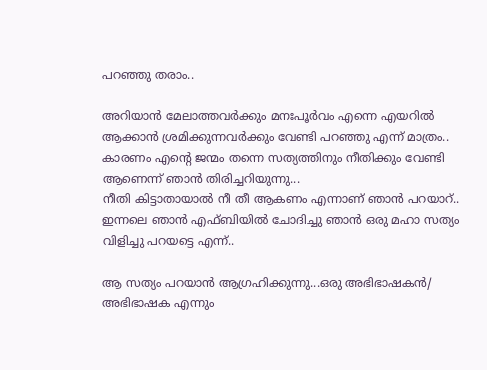പറഞ്ഞു തരാം..

അറിയാൻ മേലാത്തവർക്കും മനഃപൂർവം എന്നെ എയറിൽ ആക്കാൻ ശ്രമിക്കുന്നവർക്കും വേണ്ടി പറഞ്ഞു എന്ന് മാത്രം.. കാരണം എന്‍റെ ജന്മം തന്നെ സത്യത്തിനും നീതിക്കും വേണ്ടി ആണെന്ന് ഞാൻ തിരിച്ചറിയുന്നു...
നീതി കിട്ടാതായാൽ നീ തീ ആകണം എന്നാണ് ഞാൻ പറയാറ്.. ഇന്നലെ ഞാൻ എഫ്ബിയിൽ ചോദിച്ചു ഞാൻ ഒരു മഹാ സത്യം വിളിച്ചു പറയട്ടെ എന്ന്..

ആ സത്യം പറയാൻ ആഗ്രഹിക്കുന്നു...ഒരു അഭിഭാഷകൻ/ അഭിഭാഷക എന്നും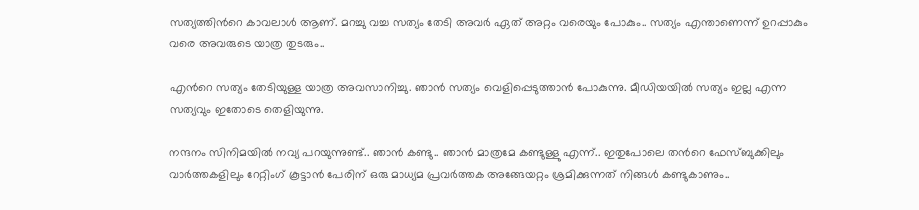സത്യത്തിന്‍റെ കാവലാൾ ആണ്. മറച്ചു വച്ച സത്യം തേടി അവർ ഏത് അറ്റം വരെയും പോകും.. സത്യം എന്താണെന്ന് ഉറപ്പാകും വരെ അവരുടെ യാത്ര തുടരും..

എന്‍റെ സത്യം തേടിയുള്ള യാത്ര അവസാനിച്ചു. ഞാൻ സത്യം വെളിപ്പെടുത്താൻ പോകുന്നു. മീഡിയയിൽ സത്യം ഇല്ല എന്ന സത്യവും ഇതോടെ തെളിയുന്നു.

നന്ദനം സിനിമയിൽ നവ്യ പറയുന്നുണ്ട്.. ഞാൻ കണ്ടു.. ഞാൻ മാത്രമേ കണ്ടുള്ളു എന്ന്.. ഇതുപോലെ തന്‍റെ ഫേസ്ബുക്കിലും വാർത്തകളിലും റേറ്റിംഗ് കൂട്ടാൻ പേരിന് ഒരു മാധ്യമ പ്രവർത്തക അങ്ങേയറ്റം ശ്രമിക്കുന്നത് നിങ്ങൾ കണ്ടുകാണും..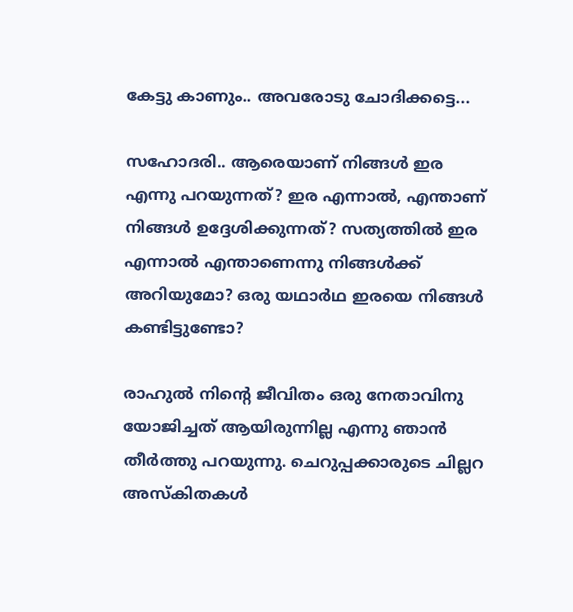കേട്ടു കാണും.. അവരോടു ചോദിക്കട്ടെ...

സഹോദരി.. ആരെയാണ് നിങ്ങൾ ഇര എന്നു പറയുന്നത്? ഇര എന്നാൽ, എന്താണ് നിങ്ങൾ ഉദ്ദേശിക്കുന്നത്? സത്യത്തിൽ ഇര എന്നാൽ എന്താണെന്നു നിങ്ങൾക്ക് അറിയുമോ? ഒരു യഥാർഥ ഇരയെ നിങ്ങൾ കണ്ടിട്ടുണ്ടോ?

രാഹുൽ നിന്‍റെ ജീവിതം ഒരു നേതാവിനു യോജിച്ചത് ആയിരുന്നില്ല എന്നു ഞാൻ തീർത്തു പറയുന്നു. ചെറുപ്പക്കാരുടെ ചില്ലറ അസ്കിതകൾ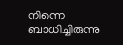നിന്നെ ബാധിച്ചിരുന്നു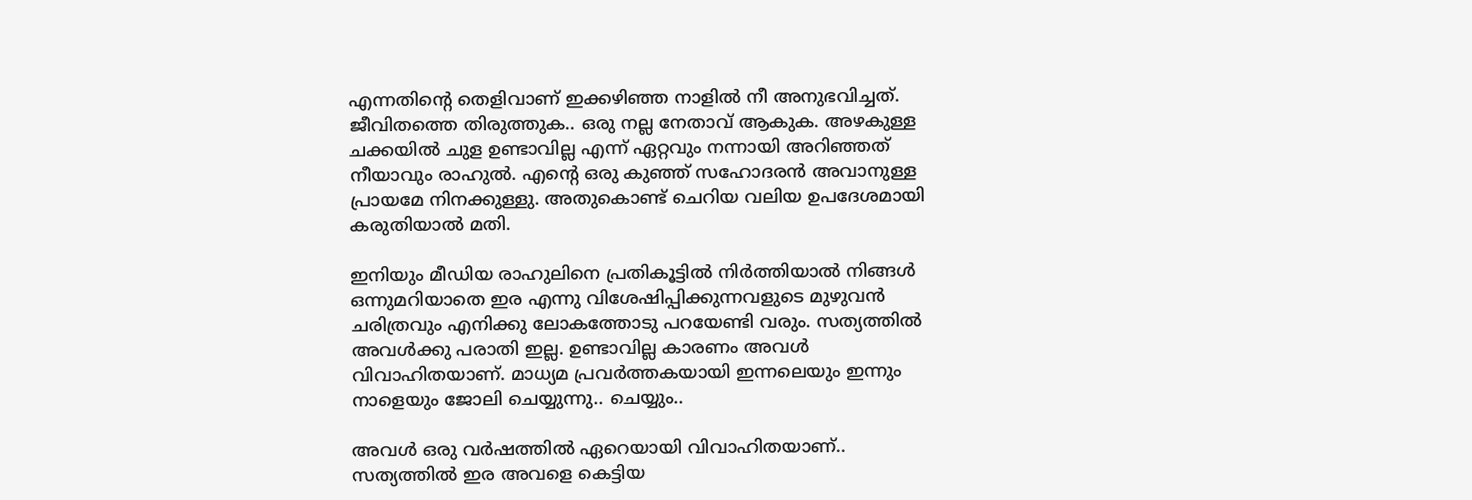എന്നതിന്‍റെ തെളിവാണ് ഇക്കഴിഞ്ഞ നാളിൽ നീ അനുഭവിച്ചത്. ജീവിതത്തെ തിരുത്തുക.. ഒരു നല്ല നേതാവ് ആകുക. അഴകുള്ള ചക്കയിൽ ചുള ഉണ്ടാവില്ല എന്ന് ഏറ്റവും നന്നായി അറിഞ്ഞത് നീയാവും രാഹുൽ. എന്‍റെ ഒരു കുഞ്ഞ് സഹോദരൻ അവാനുള്ള പ്രായമേ നിനക്കുള്ളു. അതുകൊണ്ട് ചെറിയ വലിയ ഉപദേശമായി കരുതിയാൽ മതി.

ഇനിയും മീഡിയ രാഹുലിനെ പ്രതികൂട്ടിൽ നിർത്തിയാൽ നിങ്ങൾ ഒന്നുമറിയാതെ ഇര എന്നു വിശേഷിപ്പിക്കുന്നവളുടെ മുഴുവൻ ചരിത്രവും എനിക്കു ലോകത്തോടു പറയേണ്ടി വരും. സത്യത്തിൽ അവൾക്കു പരാതി ഇല്ല. ഉണ്ടാവില്ല കാരണം അവൾ വിവാഹിതയാണ്. മാധ്യമ പ്രവർത്തകയായി ഇന്നലെയും ഇന്നും നാളെയും ജോലി ചെയ്യുന്നു.. ചെയ്യും..

അവൾ ഒരു വർഷത്തിൽ ഏറെയായി വിവാഹിതയാണ്.. സത്യത്തിൽ ഇര അവളെ കെട്ടിയ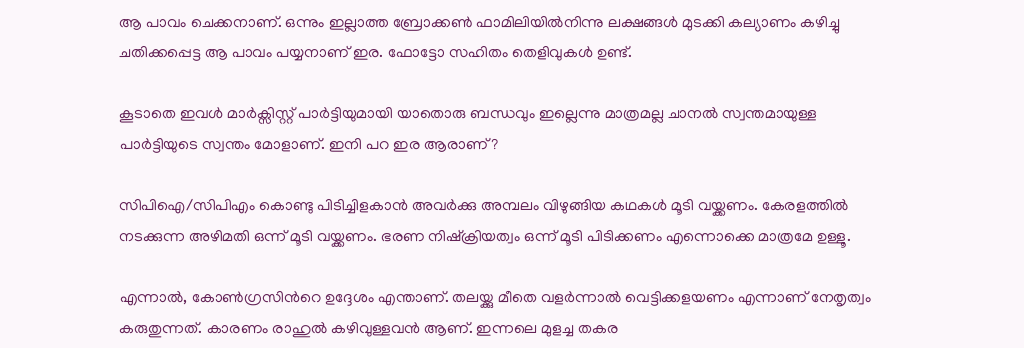ആ പാവം ചെക്കനാണ്. ഒന്നും ഇല്ലാത്ത ബ്രോക്കൺ ഫാമിലിയിൽനിന്നു ലക്ഷങ്ങൾ മുടക്കി കല്യാണം കഴിച്ചു ചതിക്കപ്പെട്ട ആ പാവം പയ്യനാണ് ഇര. ഫോട്ടോ സഹിതം തെളിവുകൾ ഉണ്ട്.

കൂടാതെ ഇവൾ മാർക്സിസ്റ്റ് പാർട്ടിയുമായി യാതൊരു ബന്ധവും ഇല്ലെന്നു മാത്രമല്ല ചാനൽ സ്വന്തമായുള്ള പാർട്ടിയുടെ സ്വന്തം മോളാണ്. ഇനി പറ ഇര ആരാണ്?

സിപിഐ/സിപിഎം കൊണ്ടു പിടിച്ചിളകാൻ അവർക്കു അമ്പലം വിഴുങ്ങിയ കഥകൾ മൂടി വയ്ക്കണം. കേരളത്തിൽ നടക്കുന്ന അഴിമതി ഒന്ന് മൂടി വയ്ക്കണം. ഭരണ നിഷ്‌ക്രിയത്വം ഒന്ന് മൂടി പിടിക്കണം എന്നൊക്കെ മാത്രമേ ഉള്ളൂ.

എന്നാൽ, കോൺഗ്രസിന്‍റെ ഉദ്ദേശം എന്താണ്. തലയ്ക്കു മീതെ വളർന്നാൽ വെട്ടിക്കളയണം എന്നാണ് നേതൃത്വം കരുതുന്നത്. കാരണം രാഹുൽ കഴിവുള്ളവൻ ആണ്. ഇന്നലെ മുളച്ച തകര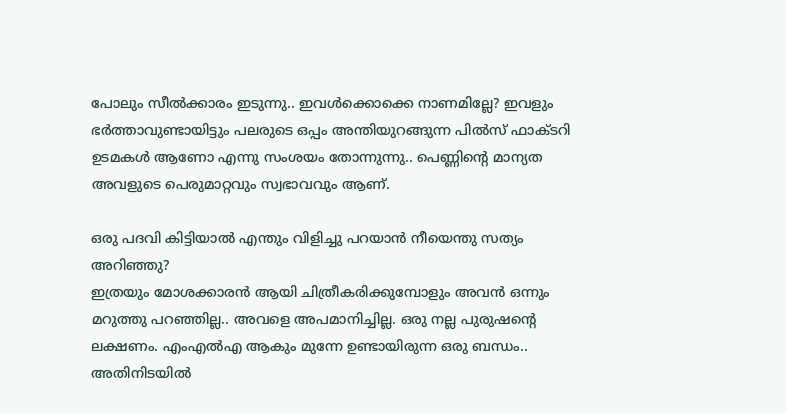പോലും സീൽക്കാരം ഇടുന്നു.. ഇവൾക്കൊക്കെ നാണമില്ലേ? ഇവളും ഭർത്താവുണ്ടായിട്ടും പലരുടെ ഒപ്പം അന്തിയുറങ്ങുന്ന പിൽസ് ഫാക്ടറി ഉടമകൾ ആണോ എന്നു സംശയം തോന്നുന്നു.. പെണ്ണിന്‍റെ മാന്യത അവളുടെ പെരുമാറ്റവും സ്വഭാവവും ആണ്.

ഒരു പദവി കിട്ടിയാൽ എന്തും വിളിച്ചു പറയാൻ നീയെന്തു സത്യം അറിഞ്ഞു?
ഇത്രയും മോശക്കാരൻ ആയി ചിത്രീകരിക്കുമ്പോളും അവൻ ഒന്നും മറുത്തു പറഞ്ഞില്ല.. അവളെ അപമാനിച്ചില്ല. ഒരു നല്ല പുരുഷന്‍റെ ലക്ഷണം. എംഎൽഎ ആകും മുന്നേ ഉണ്ടായിരുന്ന ഒരു ബന്ധം.. അതിനിടയിൽ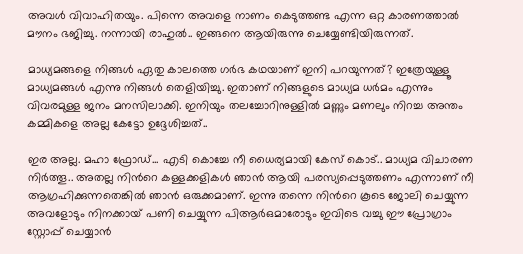അവൾ വിവാഹിതയും. പിന്നെ അവളെ നാണം കെടുത്തണ്ട എന്ന ഒറ്റ കാരണത്താൽ മൗനം ഭജിച്ചു. നന്നായി രാഹുൽ.. ഇങ്ങനെ ആയിരുന്നു ചെയ്യേണ്ടിയിരുന്നത്.

മാധ്യമങ്ങളെ നിങ്ങൾ ഏതു കാലത്തെ ഗർഭ കഥയാണ് ഇനി പറയുന്നത്? ഇത്രേയുള്ളൂ മാധ്യമങ്ങൾ എന്നു നിങ്ങൾ തെളിയിച്ചു. ഇതാണ് നിങ്ങളുടെ മാധ്യമ ധർമം എന്നും വിവരമുള്ള ജനം മനസിലാക്കി. ഇനിയും തലച്ചോറിനുള്ളിൽ മണ്ണും മണലും നിറച്ച അന്തം കമ്മികളെ അല്ല കേട്ടോ ഉദ്ദേശിച്ചത്..

ഇര അല്ല. മഹാ ഫ്രോഡ്... എടി കൊച്ചേ നീ ധൈര്യമായി കേസ് കൊട്.. മാധ്യമ വിചാരണ നിർത്തൂ.. അതല്ല നിന്‍റെ കള്ളക്കളികൾ ഞാൻ ആയി പരസ്യപ്പെടുത്തണം എന്നാണ് നീ ആഗ്രഹിക്കുന്നതെങ്കിൽ ഞാൻ ഒരുക്കമാണ്. ഇന്നു തന്നെ നിന്‍റെ കൂടെ ജോലി ചെയ്യുന്ന അവളോടും നിനക്കായ്‌ പണി ചെയ്യുന്ന പിആർഒമാരോടും ഇവിടെ വച്ചു ഈ പ്രോഗ്രാം സ്റ്റോപ്പ്‌ ചെയ്യാൻ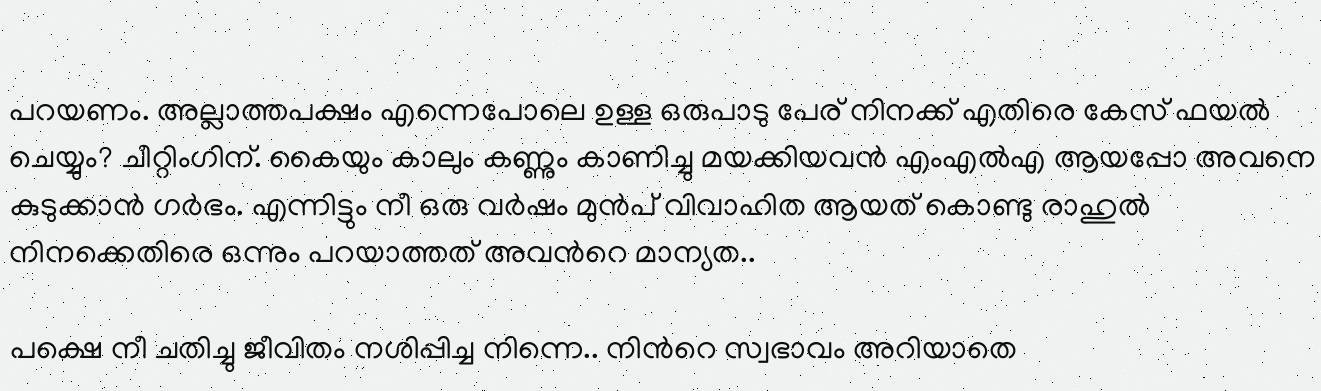പറയണം. അല്ലാത്തപക്ഷം എന്നെപോലെ ഉള്ള ഒരുപാടു പേര് നിനക്ക് എതിരെ കേസ് ഫയൽ ചെയ്യും? ചീറ്റിംഗിന്. കൈയും കാലും കണ്ണും കാണിച്ചു മയക്കിയവൻ എംഎൽഎ ആയപ്പോ അവനെ കുടുക്കാൻ ഗർഭം. എന്നിട്ടും നീ ഒരു വർഷം മുൻപ് വിവാഹിത ആയത് കൊണ്ടു രാഹുൽ നിനക്കെതിരെ ഒന്നും പറയാത്തത് അവന്‍റെ മാന്യത..

പക്ഷെ നീ ചതിച്ചു ജീവിതം നശിപ്പിച്ച നിന്നെ.. നിന്‍റെ സ്വഭാവം അറിയാതെ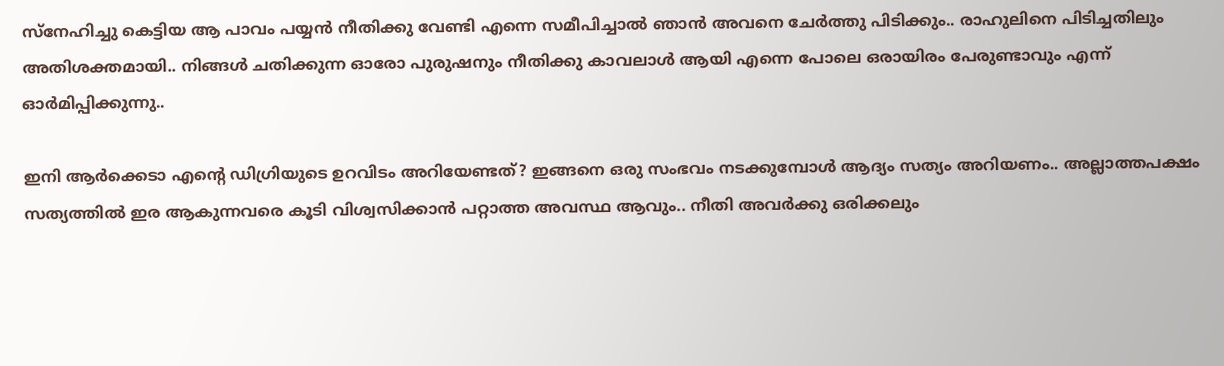സ്നേഹിച്ചു കെട്ടിയ ആ പാവം പയ്യൻ നീതിക്കു വേണ്ടി എന്നെ സമീപിച്ചാൽ ഞാൻ അവനെ ചേർത്തു പിടിക്കും.. രാഹുലിനെ പിടിച്ചതിലും അതിശക്തമായി.. നിങ്ങൾ ചതിക്കുന്ന ഓരോ പുരുഷനും നീതിക്കു കാവലാൾ ആയി എന്നെ പോലെ ഒരായിരം പേരുണ്ടാവും എന്ന് ഓർമിപ്പിക്കുന്നു..

ഇനി ആർക്കെടാ എന്‍റെ ഡിഗ്രിയുടെ ഉറവിടം അറിയേണ്ടത്? ഇങ്ങനെ ഒരു സംഭവം നടക്കുമ്പോൾ ആദ്യം സത്യം അറിയണം.. അല്ലാത്തപക്ഷം സത്യത്തിൽ ഇര ആകുന്നവരെ കൂടി വിശ്വസിക്കാൻ പറ്റാത്ത അവസ്ഥ ആവും.. നീതി അവർക്കു ഒരിക്കലും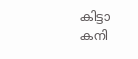കിട്ടാ കനി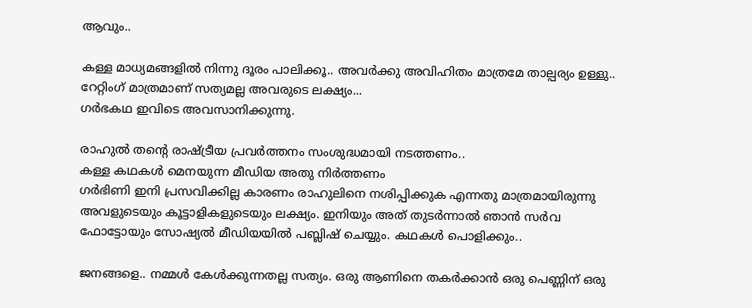ആവും..

കള്ള മാധ്യമങ്ങളിൽ നിന്നു ദൂരം പാലിക്കൂ.. അവർക്കു അവിഹിതം മാത്രമേ താല്പര്യം ഉള്ളു.. റേറ്റിംഗ് മാത്രമാണ് സത്യമല്ല അവരുടെ ലക്ഷ്യം...
ഗർഭകഥ ഇവിടെ അവസാനിക്കുന്നു.

രാഹുൽ തന്‍റെ രാഷ്‌ട്രീയ പ്രവർത്തനം സംശുദ്ധമായി നടത്തണം..
കള്ള കഥകൾ മെനയുന്ന മീഡിയ അതു നിർത്തണം
ഗർഭിണി ഇനി പ്രസവിക്കില്ല കാരണം രാഹുലിനെ നശിപ്പിക്കുക എന്നതു മാത്രമായിരുന്നു അവളുടെയും കൂട്ടാളികളുടെയും ലക്ഷ്യം. ഇനിയും അത് തുടർന്നാൽ ഞാൻ സർവ ഫോട്ടോയും സോഷ്യൽ മീഡിയയിൽ പബ്ലിഷ് ചെയ്യും. കഥകൾ പൊളിക്കും..

ജനങ്ങളെ.. നമ്മൾ കേൾക്കുന്നതല്ല സത്യം. ഒരു ആണിനെ തകർക്കാൻ ഒരു പെണ്ണിന് ഒരു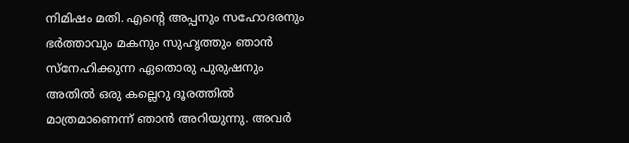നിമിഷം മതി. എന്‍റെ അപ്പനും സഹോദരനും ഭർത്താവും മകനും സുഹൃത്തും ഞാൻ സ്നേഹിക്കുന്ന ഏതൊരു പുരുഷനും അതിൽ ഒരു കല്ലെറു ദൂരത്തിൽ മാത്രമാണെന്ന് ഞാൻ അറിയുന്നു. അവർ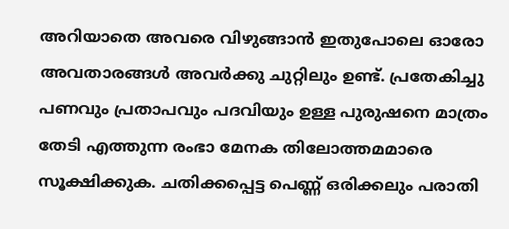അറിയാതെ അവരെ വിഴുങ്ങാൻ ഇതുപോലെ ഓരോ അവതാരങ്ങൾ അവർക്കു ചുറ്റിലും ഉണ്ട്. പ്രതേകിച്ചു പണവും പ്രതാപവും പദവിയും ഉള്ള പുരുഷനെ മാത്രം തേടി എത്തുന്ന രംഭാ മേനക തിലോത്തമമാരെ സൂക്ഷിക്കുക. ചതിക്കപ്പെട്ട പെണ്ണ് ഒരിക്കലും പരാതി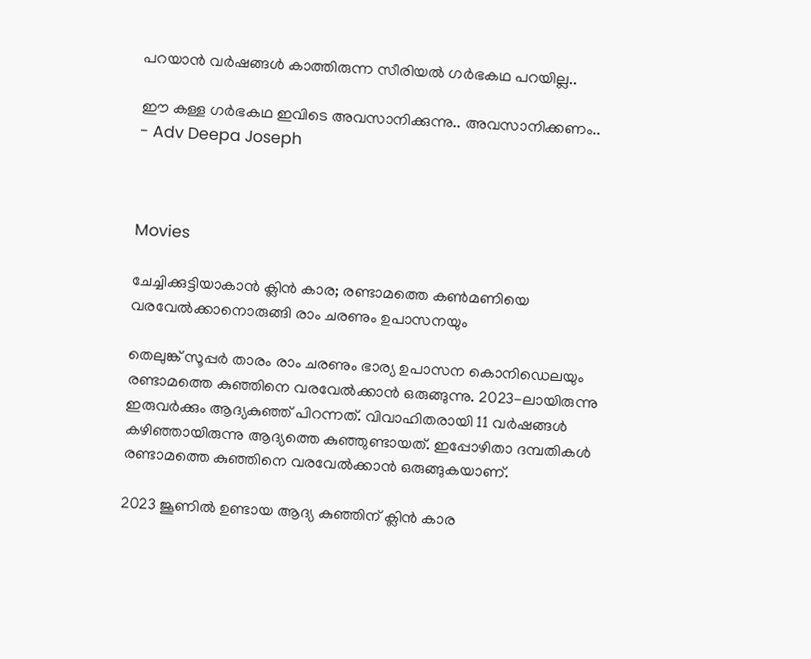പറയാൻ വർഷങ്ങൾ കാത്തിരുന്ന സീരിയൽ ഗർഭകഥ പറയില്ല..

ഈ കള്ള ഗർഭകഥ ഇവിടെ അവസാനിക്കുന്നു.. അവസാനിക്കണം..
- Adv Deepa Joseph



Movies

ചേച്ചിക്കുട്ടിയാകാൻ ക്ലിൻ കാര; രണ്ടാമത്തെ കൺമണിയെ വരവേൽക്കാനൊരുങ്ങി രാം ചരണും ഉപാസനയും

തെലുങ്ക് സൂപ്പർ താരം രാം ചരണും ഭാര്യ ഉപാസന കൊനിഡെലയും രണ്ടാമത്തെ കുഞ്ഞിനെ വരവേൽക്കാൻ ഒരുങ്ങുന്നു. 2023-ലായിരുന്നു ഇരുവർക്കും ആദ്യകുഞ്ഞ് പിറന്നത്. വിവാഹിതരായി 11 വർഷങ്ങൾ കഴിഞ്ഞായിരുന്നു ആദ്യത്തെ കുഞ്ഞുണ്ടായത്. ഇപ്പോഴിതാ ദമ്പതികൾ രണ്ടാമത്തെ കുഞ്ഞിനെ വരവേൽക്കാൻ ഒരുങ്ങുകയാണ്.

2023 ജൂണിൽ ഉണ്ടായ ആദ്യ കുഞ്ഞിന് ക്ലിൻ കാര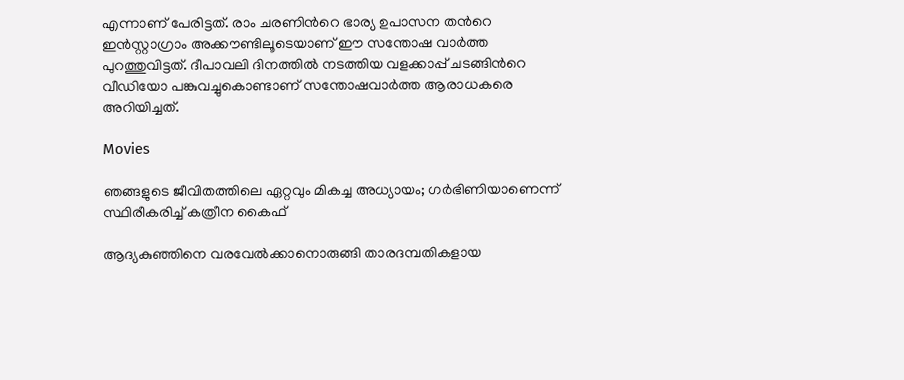എന്നാണ് പേരിട്ടത്. രാം ചരണിന്‍റെ ഭാര്യ ഉപാസന തന്‍റെ ഇൻസ്റ്റാഗ്രാം അക്കൗണ്ടിലൂടെയാണ് ഈ സന്തോഷ വാർത്ത പുറത്തുവിട്ടത്. ദീപാവലി ദിനത്തിൽ നടത്തിയ വളക്കാപ്പ് ചടങ്ങിന്‍റെ വീഡിയോ പങ്കുവച്ചുകൊണ്ടാണ് സന്തോഷവാ‌ർത്ത ആരാധകരെ അറിയിച്ചത്.

Movies

ഞങ്ങളുടെ ജീവിതത്തിലെ ഏറ്റവും മികച്ച അധ്യായം; ഗർഭിണിയാണെന്ന് സ്ഥിരീകരിച്ച് കത്രീന കൈഫ്

ആദ്യകുഞ്ഞിനെ വരവേൽക്കാനൊരുങ്ങി താരദമ്പതികളായ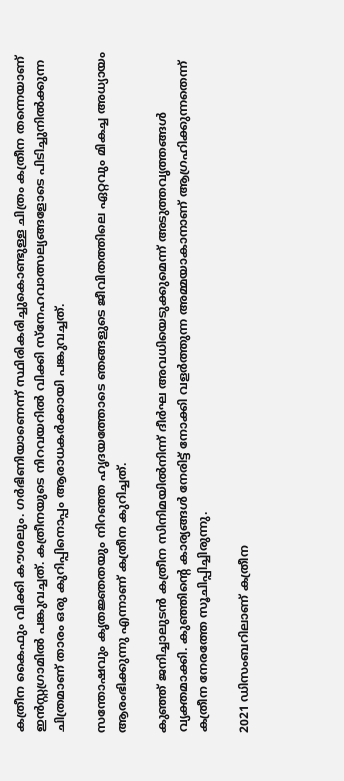കത്രീന കൈഫും വിക്കി കൗശലും. ഗർഭിണിയാണെന്ന് സ്ഥിരികരിച്ചുകൊണ്ടുള്ള ചിത്രം കത്രീന തന്നെയാണ് ഇൻസ്റ്റഗ്രാമിൽ പങ്കുവച്ചത്. കത്രീനയുടെ നിറവയറിൽ വിക്കി സ്നേഹവാത്സല്യങ്ങളോടെ പിടിച്ചുനിൽക്കുന്ന ചിത്രമാണ് താരം ഒരു കുറിപ്പിനൊപ്പം ആരാധകർക്കായി പങ്കുവച്ചത്.

സന്തോഷവും കൃതജ്ഞതയും നിറഞ്ഞ ഹൃദയത്തോടെ ഞങ്ങളുടെ ജീവിതത്തിലെ ഏറ്റവും മികച്ച അധ്യായം ആരംഭിക്കുന്നു എന്നാണ് കത്രീന കുറിച്ചത്.

കുഞ്ഞ് ജനിച്ചാലുടൻ കത്രീന സിനിമയിൽനിന്ന് ദീർഘ അവധിയെടുക്കുമെന്ന് അടുത്തവൃത്തങ്ങൾ വ്യക്തമാക്കി. കുഞ്ഞിന്‍റെ കാര്യങ്ങൾ നേരിട്ട് നോക്കി വളർത്തുന്ന അമ്മയാകാനാണ് ആഗ്രഹിക്കുന്നതെന്ന് കത്രീന നേരത്തേ സൂചിപ്പിച്ചിരുന്നു.

2021 ഡിസംബറിലാണ് കത്രീന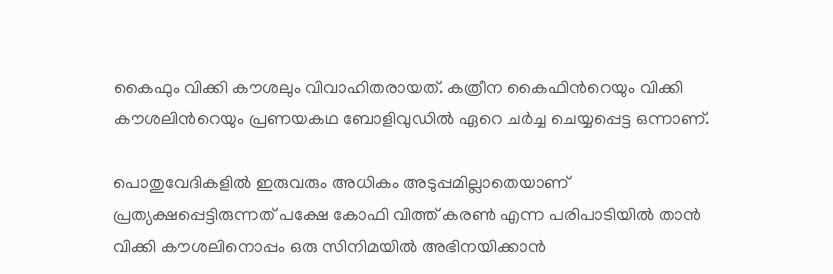കൈഫും വിക്കി കൗശലും വിവാഹിതരായത്. കത്രീന കൈഫിന്‍റെയും വിക്കി കൗശലിന്‍റെയും പ്രണയകഥ ബോളിവുഡിൽ ഏറെ ചർച്ച ചെയ്യപ്പെട്ട ഒന്നാണ്.

പൊതുവേദികളിൽ ഇരുവരും അധികം അടുപ്പമില്ലാതെയാണ് പ്രത്യക്ഷപ്പെട്ടിരുന്നത് പക്ഷേ കോഫി വിത്ത് കരൺ എന്ന പരിപാടിയിൽ താൻ വിക്കി കൗശലിനൊപ്പം ഒരു സിനിമയിൽ അഭിനയിക്കാൻ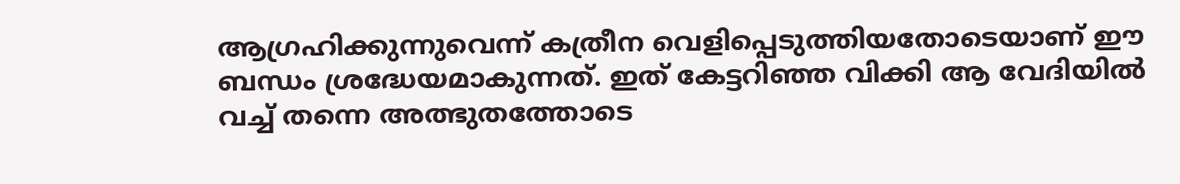ആഗ്രഹിക്കുന്നുവെന്ന് കത്രീന വെളിപ്പെടുത്തിയതോടെയാണ് ഈ ബന്ധം ശ്രദ്ധേയമാകുന്നത്. ഇത് കേട്ടറിഞ്ഞ വിക്കി ആ വേദിയിൽ വച്ച് തന്നെ അത്ഭുതത്തോടെ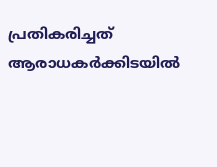പ്രതികരിച്ചത് ആരാധകർക്കിടയിൽ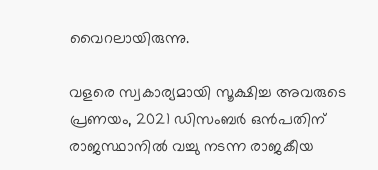വൈറലായിരുന്നു.

വളരെ സ്വകാര്യമായി സൂക്ഷിച്ച അവരുടെ പ്രണയം, 2021 ഡിസംബർ ഒൻപതിന് രാജസ്ഥാനില്‍ വച്ചു നടന്ന രാജകീയ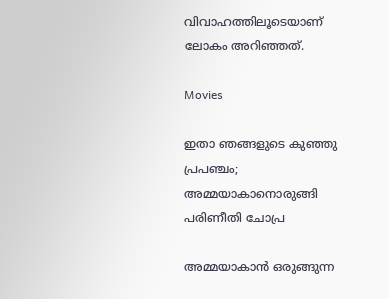വിവാഹത്തിലൂടെയാണ് ലോകം അറിഞ്ഞത്.

Movies

ഇതാ ഞങ്ങളുടെ കുഞ്ഞു പ്രപഞ്ചം; അമ്മയാകാനൊരുങ്ങി പരിണീതി ചോപ്ര

അമ്മയാകാൻ ഒരുങ്ങുന്ന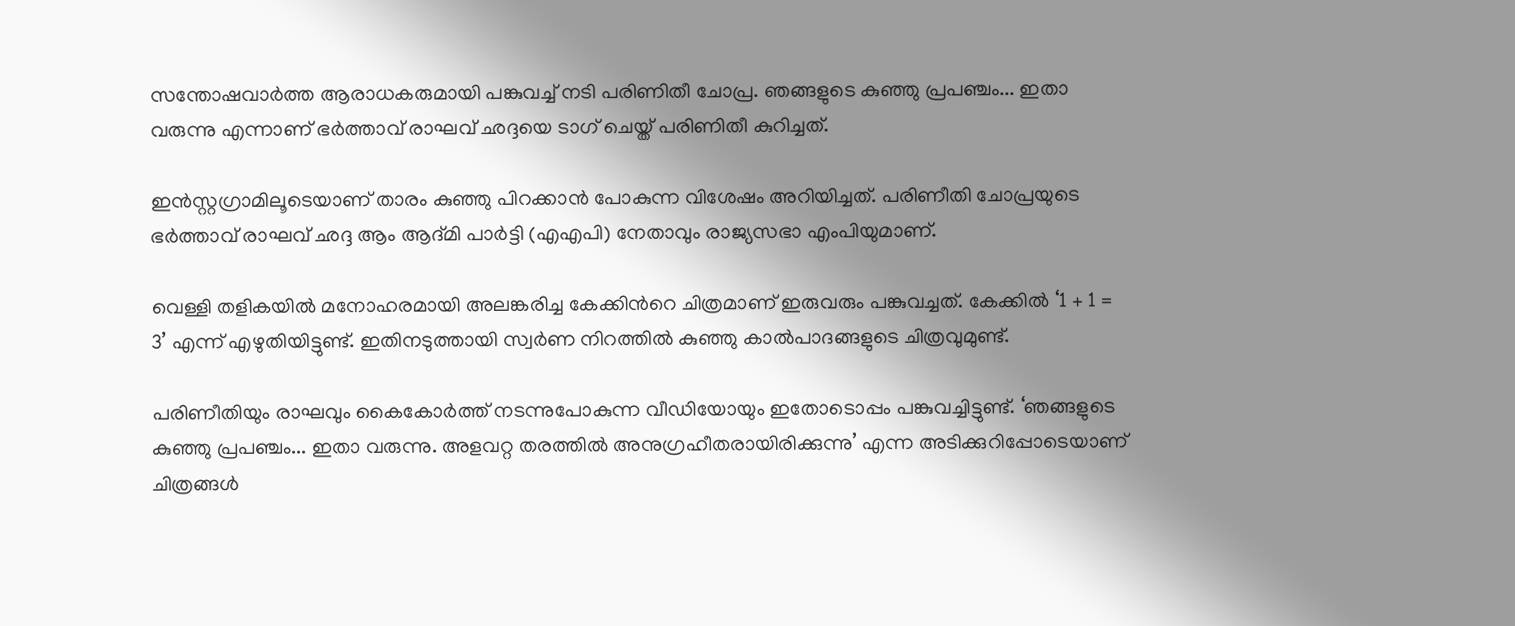സന്തോഷവാർത്ത ആരാധകരുമായി പങ്കുവച്ച് നടി പരിണിതീ ചോപ്ര. ഞങ്ങളുടെ കുഞ്ഞു പ്രപഞ്ചം... ഇതാ വരുന്നു എന്നാണ് ഭർത്താവ് രാഘവ് ഛദ്ദയെ ടാഗ് ചെയ്ത് പരിണിതീ കുറിച്ചത്.

ഇൻസ്റ്റഗ്രാമിലൂടെയാണ് താരം കുഞ്ഞു പിറക്കാൻ പോകുന്ന വിശേഷം അറിയിച്ചത്. പരിണീതി ചോപ്രയുടെ ഭർത്താവ് രാഘവ് ഛദ്ദ ആം ആദ്മി പാർട്ടി (എഎപി) നേതാവും രാജ്യസഭാ എംപിയുമാണ്.

വെള്ളി തളികയിൽ മനോഹരമായി അലങ്കരിച്ച കേക്കിന്‍റെ ചിത്രമാണ് ഇരുവരും പങ്കുവച്ചത്. കേക്കിൽ ‘1 + 1 = 3’ എന്ന് എഴുതിയിട്ടുണ്ട്. ഇതിനടുത്തായി സ്വർണ നിറത്തിൽ കുഞ്ഞു കാൽപാദങ്ങളുടെ ചിത്രവുമുണ്ട്.

പരിണീതിയും രാഘവും കൈകോർത്ത് നടന്നുപോകുന്ന വീഡിയോയും ഇതോടൊപ്പം പങ്കുവച്ചിട്ടുണ്ട്. ‘ഞങ്ങളുടെ കുഞ്ഞു പ്രപഞ്ചം... ഇതാ വരുന്നു. അളവറ്റ തരത്തിൽ അനുഗ്രഹീതരായിരിക്കുന്നു’ എന്ന അടിക്കുറിപ്പോടെയാണ് ചിത്രങ്ങൾ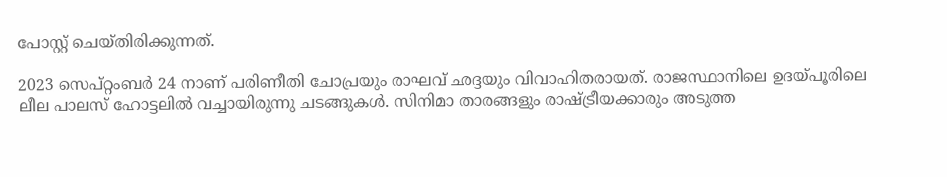പോസ്റ്റ് ചെയ്തിരിക്കുന്നത്.

2023 സെപ്റ്റംബർ 24 നാണ് പരിണീതി ചോപ്രയും രാഘവ് ഛദ്ദയും വിവാഹിതരായത്. രാജസ്ഥാനിലെ ഉദയ്പൂരിലെ ലീല പാലസ് ഹോട്ടലിൽ വച്ചായിരുന്നു ചടങ്ങുകൾ. സിനിമാ താരങ്ങളും രാഷ്ട്രീയക്കാരും അടുത്ത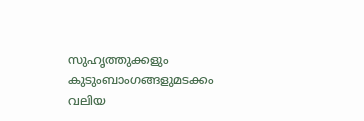സുഹൃത്തുക്കളും കുടുംബാംഗങ്ങളുമടക്കം വലിയ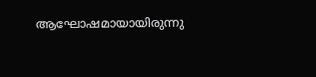ആഘോഷമായായിരുന്നു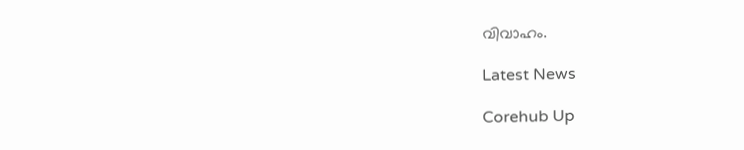വിവാഹം.

Latest News

Corehub Up